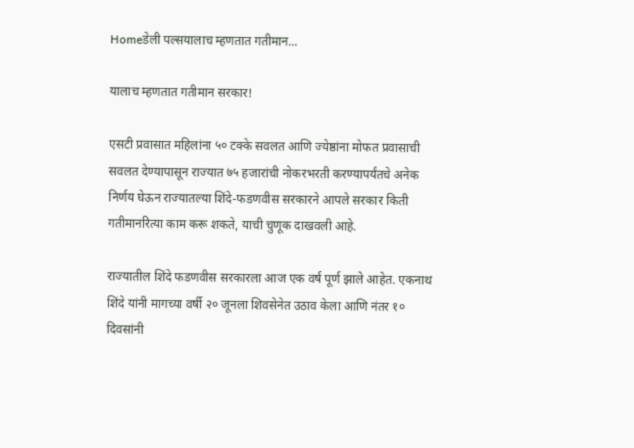Homeडेली पल्सयालाच म्हणतात गतीमान...

यालाच म्हणतात गतीमान सरकार!

एसटी प्रवासात महिलांना ५० टक्के सवलत आणि ज्येष्ठांना मोफत प्रवासाची सवलत देण्यापासून राज्यात ७५ हजारांची नोकरभरती करण्यापर्यंतचे अनेक निर्णय घेऊन राज्यातल्या शिंदे-फडणवीस सरकारने आपले सरकार किती गतीमानरित्या काम करू शकते, याची चुणूक दाखवली आहे.

राज्यातील शिंदे फडणवीस सरकारला आज एक वर्ष पूर्ण झाले आहेत. एकनाथ शिंदे यांनी मागच्या वर्षी २० जूनला शिवसेनेत उठाव केला आणि नंतर १० दिवसांनी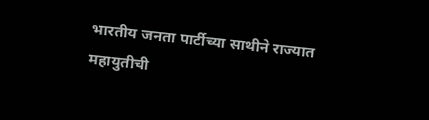भारतीय जनता पार्टीच्या साथीने राज्यात महायुतीची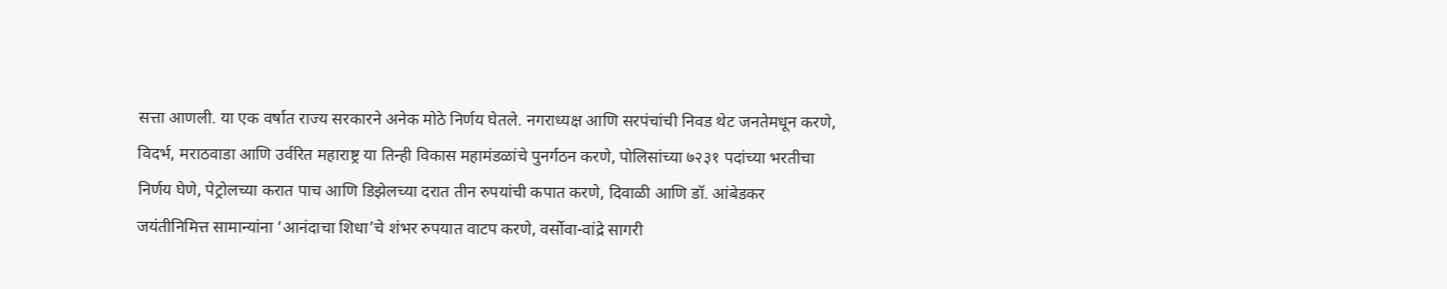सत्ता आणली. या एक वर्षात राज्य सरकारने अनेक मोठे निर्णय घेतले. नगराध्यक्ष आणि सरपंचांची निवड थेट जनतेमधून करणे, विदर्भ, मराठवाडा आणि उर्वरित महाराष्ट्र या तिन्ही विकास महामंडळांचे पुनर्गठन करणे, पोलिसांच्या ७२३१ पदांच्या भरतीचा निर्णय घेणे, पेट्रोलच्या करात पाच आणि डिझेलच्या दरात तीन रुपयांची कपात करणे, दिवाळी आणि डॉ. आंबेडकर जयंतीनिमित्त सामान्यांना ‘आनंदाचा शिधा’चे शंभर रुपयात वाटप करणे, वर्सोवा-वांद्रे सागरी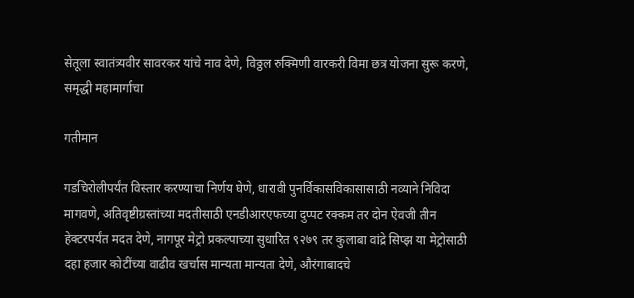सेतूला स्वातंत्र्यवीर सावरकर यांचे नाव देणे, विठ्ठल रुक्मिणी वारकरी विमा छत्र योजना सुरू करणे, समृद्धी महामार्गाचा

गतीमान

गडचिरोलीपर्यंत विस्तार करण्याचा निर्णय घेणे, धारावी पुनर्विकासविकासासाठी नव्याने निविदा मागवणे, अतिवृष्टीग्रस्तांच्या मदतीसाठी एनडीआरएफच्या दुप्पट रक्कम तर दोन ऐवजी तीन हेक्टरपर्यंत मदत देणे, नागपूर मेट्रो प्रकल्पाच्या सुधारित ९२७९ तर कुलाबा वांद्रे सिप्झ या मेट्रोसाठी दहा हजार कोटींच्या वाढीव खर्चास मान्यता मान्यता देणे, औरंगाबादचे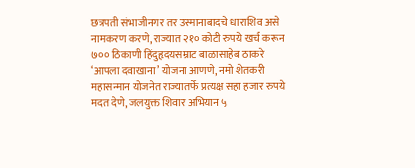छत्रपती संभाजीनगर तर उस्मानाबादचे धाराशिव असे नामकरण करणे, राज्यात २१० कोटी रुपये खर्च करून ७०० ठिकाणी हिंदुहृदयसम्राट बाळासाहेब ठाकरे ‘आपला दवाखाना’ योजना आणणे, नमो शेतकरी महासन्मान योजनेत राज्यातर्फे प्रत्यक्ष सहा हजार रुपये मदत देणे, जलयुक्त शिवार अभियान ५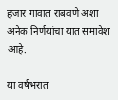हजार गावात राबवणे अशा अनेक निर्णयांचा यात समावेश आहे.

या वर्षभरात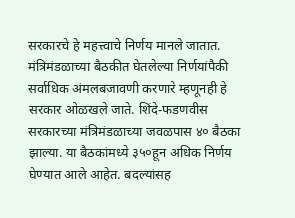सरकारचे हे महत्त्वाचे निर्णय मानले जातात. मंत्रिमंडळाच्या बैठकीत घेतलेल्या निर्णयांपैकी सर्वाधिक अंमलबजावणी करणारे म्हणूनही हे सरकार ओळखले जाते. शिंदे-फडणवीस सरकारच्या मंत्रिमंडळाच्या जवळपास ४० बैठका झाल्या. या बैठकांमध्ये ३५०हून अधिक निर्णय घेण्यात आले आहेत. बदल्यांसह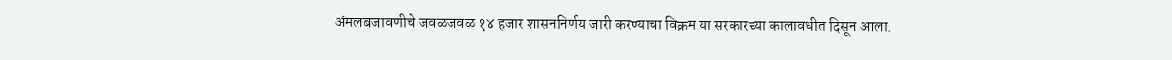अंमलबजावणीचे जवळजवळ १४ हजार शासननिर्णय जारी करण्याचा विक्रम या सरकारच्या कालावधीत दिसून आला.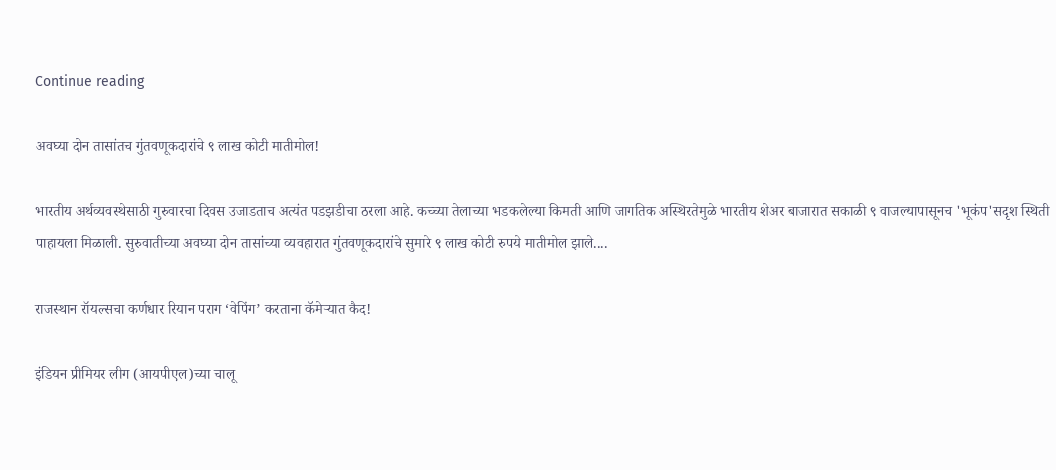Continue reading

अवघ्या दोन तासांतच गुंतवणूकदारांचे ९ लाख कोटी मातीमोल!

भारतीय अर्थव्यवस्थेसाठी गुरुवारचा दिवस उजाडताच अत्यंत पडझडीचा ठरला आहे. कच्च्या तेलाच्या भडकलेल्या किमती आणि जागतिक अस्थिरतेमुळे भारतीय शेअर बाजारात सकाळी ९ वाजल्यापासूनच 'भूकंप'सदृश स्थिती पाहायला मिळाली. सुरुवातीच्या अवघ्या दोन तासांच्या व्यवहारात गुंतवणूकदारांचे सुमारे ९ लाख कोटी रुपये मातीमोल झाले....

राजस्थान रॉयल्सचा कर्णधार रियान पराग ‘वेपिंग’ करताना कॅमेऱ्यात कैद!

इंडियन प्रीमियर लीग (आयपीएल)च्या चालू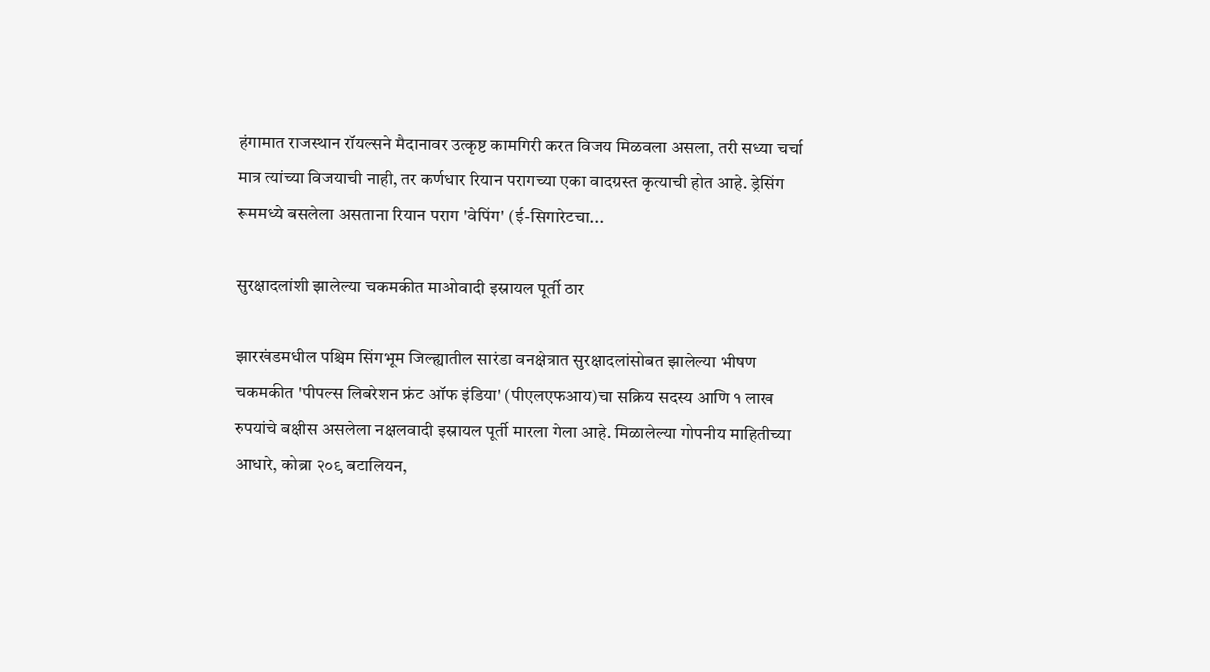हंगामात राजस्थान रॉयल्सने मैदानावर उत्कृष्ट कामगिरी करत विजय मिळवला असला, तरी सध्या चर्चा मात्र त्यांच्या विजयाची नाही, तर कर्णधार रियान परागच्या एका वादग्रस्त कृत्याची होत आहे. ड्रेसिंग रूममध्ये बसलेला असताना रियान पराग 'वेपिंग' (ई-सिगारेटचा...

सुरक्षादलांशी झालेल्या चकमकीत माओवादी इस्रायल पूर्ती ठार

झारखंडमधील पश्चिम सिंगभूम जिल्ह्यातील सारंडा वनक्षेत्रात सुरक्षादलांसोबत झालेल्या भीषण चकमकीत 'पीपल्स लिबरेशन फ्रंट ऑफ इंडिया' (पीएलएफआय)चा सक्रिय सदस्य आणि १ लाख रुपयांचे बक्षीस असलेला नक्षलवादी इस्रायल पूर्ती मारला गेला आहे. मिळालेल्या गोपनीय माहितीच्या आधारे, कोब्रा २०९ बटालियन,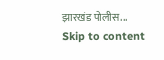झारखंड पोलीस...
Skip to content